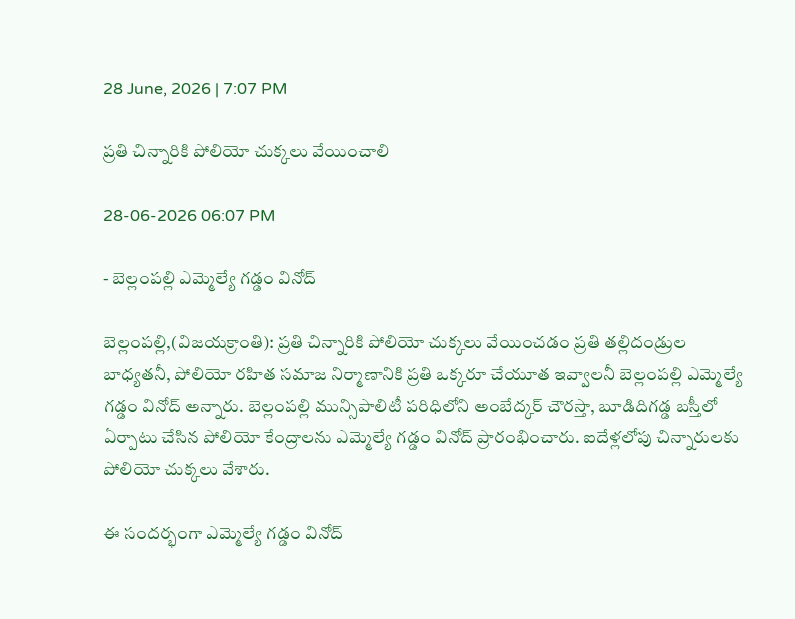28 June, 2026 | 7:07 PM

ప్రతి చిన్నారికి పోలియో చుక్కలు వేయించాలి

28-06-2026 06:07 PM

- బెల్లంపల్లి ఎమ్మెల్యే గడ్డం వినోద్

బెల్లంపల్లి,(విజయక్రాంతి): ప్రతి చిన్నారికి పోలియో చుక్కలు వేయించడం ప్రతి తల్లిదండ్రుల బాధ్యతనీ, పోలియో రహిత సమాజ నిర్మాణానికి ప్రతి ఒక్కరూ చేయూత ఇవ్వాలనీ బెల్లంపల్లి ఎమ్మెల్యే గడ్డం వినోద్ అన్నారు. బెల్లంపల్లి మున్సిపాలిటీ పరిధిలోని అంబేద్కర్ చౌరస్తా, బూడిదిగడ్డ బస్తీలో ఏర్పాటు చేసిన పోలియో కేంద్రాలను ఎమ్మెల్యే గడ్డం వినోద్ ప్రారంభించారు. ఐదేళ్లలోపు చిన్నారులకు పోలియో చుక్కలు వేశారు.

ఈ సందర్భంగా ఎమ్మెల్యే గడ్డం వినోద్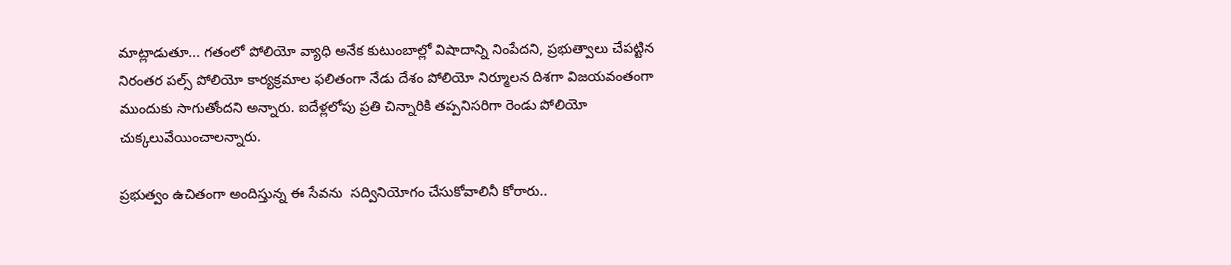మాట్లాడుతూ... గతంలో పోలియో వ్యాధి అనేక కుటుంబాల్లో విషాదాన్ని నింపేదని, ప్రభుత్వాలు చేపట్టిన నిరంతర పల్స్ పోలియో కార్యక్రమాల ఫలితంగా నేడు దేశం పోలియో నిర్మూలన దిశగా విజయవంతంగా ముందుకు సాగుతోందని అన్నారు. ఐదేళ్లలోపు ప్రతి చిన్నారికి తప్పనిసరిగా రెండు పోలియో చుక్కలువేయించాలన్నారు.

ప్రభుత్వం ఉచితంగా అందిస్తున్న ఈ సేవను  సద్వినియోగం చేసుకోవాలినీ కోరారు..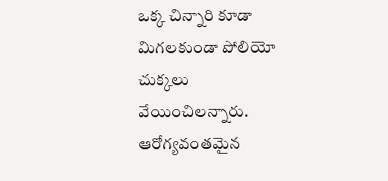ఒక్క చిన్నారి కూడా మిగలకుండా పోలియో చుక్కలు వేయించిలన్నారు. ఆరోగ్యవంతమైన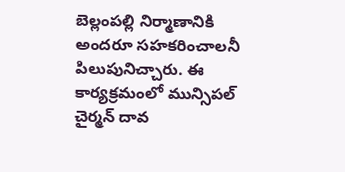బెల్లంపల్లి నిర్మాణానికి అందరూ సహకరించాలనీ పిలుపునిచ్చారు. ఈ కార్యక్రమంలో మున్సిపల్ చైర్మన్ దావ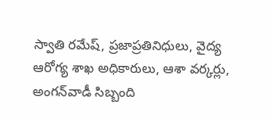స్వాతి రమేష్, ప్రజాప్రతినిధులు, వైద్య ఆరోగ్య శాఖ అధికారులు, ఆశా వర్కర్లు, అంగన్‌వాడీ సిబ్బంది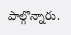పాల్గొన్నారు.